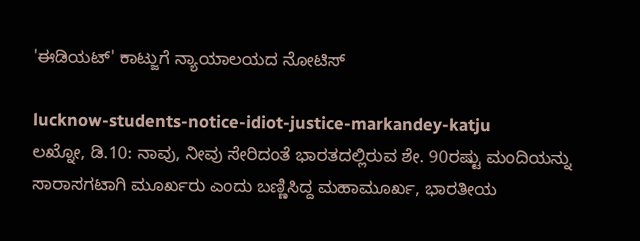'ಈಡಿಯಟ್' ಕಾಟ್ಜುಗೆ ನ್ಯಾಯಾಲಯದ ನೋಟಿಸ್

lucknow-students-notice-idiot-justice-markandey-katju
ಲಖ್ನೋ, ಡಿ.10: ನಾವು, ನೀವು ಸೇರಿದಂತೆ ಭಾರತದಲ್ಲಿರುವ ಶೇ. 90ರಷ್ಟು ಮಂದಿಯನ್ನು ಸಾರಾಸಗಟಾಗಿ ಮೂರ್ಖರು ಎಂದು ಬಣ್ಣಿಸಿದ್ದ ಮಹಾಮೂರ್ಖ, ಭಾರತೀಯ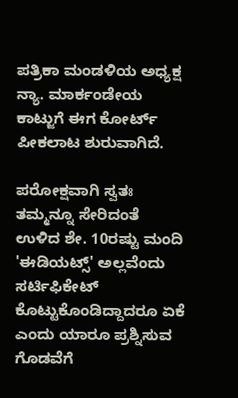ಪತ್ರಿಕಾ ಮಂಡಳಿಯ ಅಧ್ಯಕ್ಷ ನ್ಯಾ. ಮಾರ್ಕಂಡೇಯ ಕಾಟ್ಜುಗೆ ಈಗ ಕೋರ್ಟ್ ಪೀಕಲಾಟ ಶುರುವಾಗಿದೆ.

ಪರೋಕ್ಷವಾಗಿ ಸ್ವತಃ ತಮ್ಮನ್ನೂ ಸೇರಿದಂತೆ ಉಳಿದ ಶೇ. 10ರಷ್ಟು ಮಂದಿ 'ಈಡಿಯಟ್ಸ್' ಅಲ್ಲವೆಂದು ಸರ್ಟಿಫಿಕೇಟ್ ಕೊಟ್ಟುಕೊಂಡಿದ್ದಾದರೂ ಏಕೆ ಎಂದು ಯಾರೂ ಪ್ರಶ್ನಿಸುವ ಗೊಡವೆಗೆ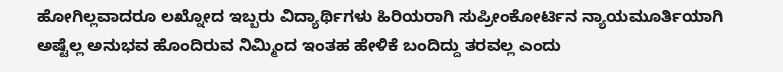ಹೋಗಿಲ್ಲವಾದರೂ ಲಖ್ನೋದ ಇಬ್ಬರು ವಿದ್ಯಾರ್ಥಿಗಳು ಹಿರಿಯರಾಗಿ ಸುಪ್ರೀಂಕೋರ್ಟಿನ ನ್ಯಾಯಮೂರ್ತಿಯಾಗಿ ಅಷ್ಟೆಲ್ಲ ಅನುಭವ ಹೊಂದಿರುವ ನಿಮ್ಮಿಂದ ಇಂತಹ ಹೇಳಿಕೆ ಬಂದಿದ್ದು ತರವಲ್ಲ ಎಂದು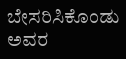ಬೇಸರಿಸಿಕೊಂಡು ಅವರ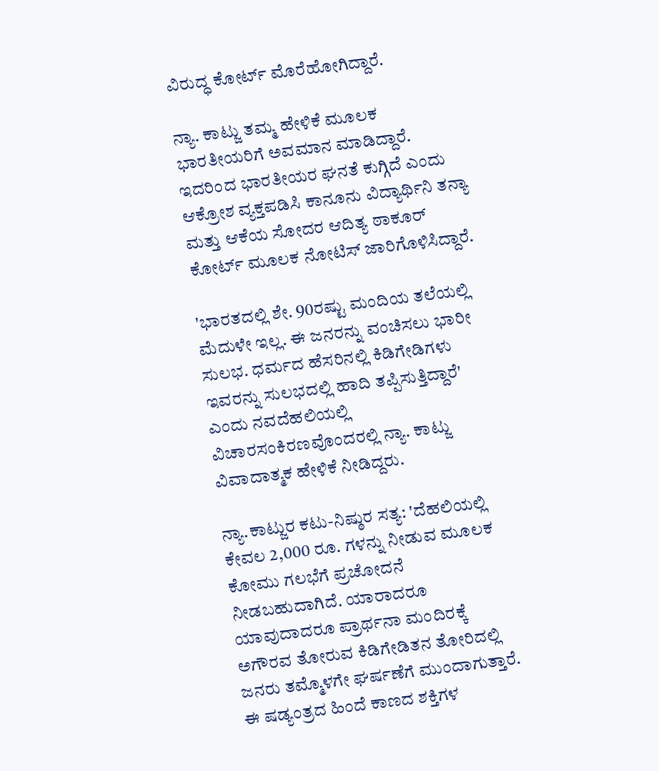ವಿರುದ್ಧ ಕೋರ್ಟ್ ಮೊರೆಹೋಗಿದ್ದಾರೆ.

ನ್ಯಾ. ಕಾಟ್ಜು ತಮ್ಮ ಹೇಳಿಕೆ ಮೂಲಕ ಭಾರತೀಯರಿಗೆ ಅವಮಾನ ಮಾಡಿದ್ದಾರೆ. ಇದರಿಂದ ಭಾರತೀಯರ ಘನತೆ ಕುಗ್ಗಿದೆ ಎಂದು ಆಕ್ರೋಶ ವ್ಯಕ್ತಪಡಿಸಿ ಕಾನೂನು ವಿದ್ಯಾರ್ಥಿನಿ ತನ್ಯಾ ಮತ್ತು ಆಕೆಯ ಸೋದರ ಆದಿತ್ಯ ಠಾಕೂರ್ ಕೋರ್ಟ್ ಮೂಲಕ ನೋಟಿಸ್ ಜಾರಿಗೊಳಿಸಿದ್ದಾರೆ.

'ಭಾರತದಲ್ಲಿ ಶೇ. 90ರಷ್ಟು ಮಂದಿಯ ತಲೆಯಲ್ಲಿ ಮೆದುಳೇ ಇಲ್ಲ. ಈ ಜನರನ್ನು ವಂಚಿಸಲು ಭಾರೀ ಸುಲಭ. ಧರ್ಮದ ಹೆಸರಿನಲ್ಲಿ ಕಿಡಿಗೇಡಿಗಳು ಇವರನ್ನು ಸುಲಭದಲ್ಲಿ ಹಾದಿ ತಪ್ಪಿಸುತ್ತಿದ್ದಾರೆ' ಎಂದು ನವದೆಹಲಿಯಲ್ಲಿ ವಿಚಾರಸಂಕಿರಣವೊಂದರಲ್ಲಿ ನ್ಯಾ. ಕಾಟ್ಜು ವಿವಾದಾತ್ಮಕ ಹೇಳಿಕೆ ನೀಡಿದ್ದರು.

ನ್ಯಾ.ಕಾಟ್ಜುರ ಕಟು-ನಿಷ್ಠುರ ಸತ್ಯ: 'ದೆಹಲಿಯಲ್ಲಿ ಕೇವಲ 2,000 ರೂ. ಗಳನ್ನು ನೀಡುವ ಮೂಲಕ ಕೋಮು ಗಲಭೆಗೆ ಪ್ರಚೋದನೆ ನೀಡಬಹುದಾಗಿದೆ. ಯಾರಾದರೂ ಯಾವುದಾದರೂ ಪ್ರಾರ್ಥನಾ ಮಂದಿರಕ್ಕೆ ಅಗೌರವ ತೋರುವ ಕಿಡಿಗೇಡಿತನ ತೋರಿದಲ್ಲಿ ಜನರು ತಮ್ಮೊಳಗೇ ಘರ್ಷಣೆಗೆ ಮುಂದಾಗುತ್ತಾರೆ. ಈ ಷಡ್ಯಂತ್ರದ ಹಿಂದೆ ಕಾಣದ ಶಕ್ತಿಗಳ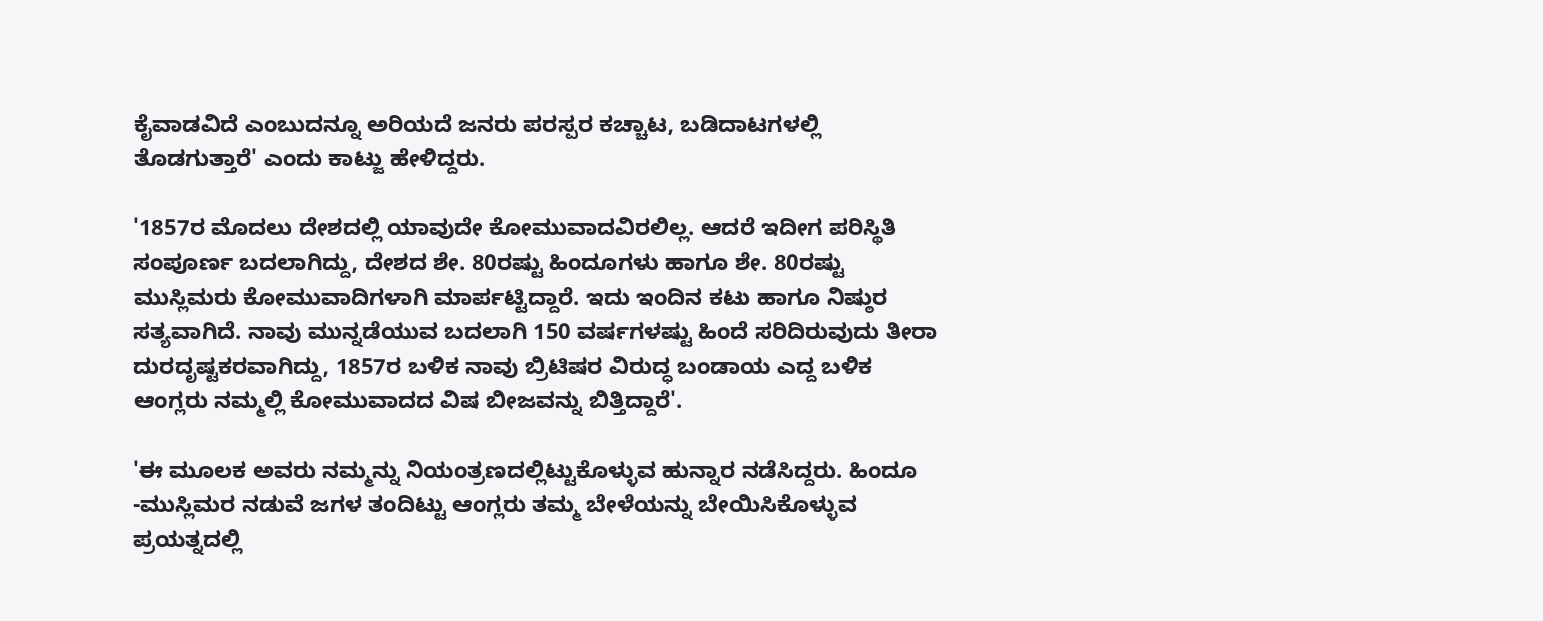ಕೈವಾಡವಿದೆ ಎಂಬುದನ್ನೂ ಅರಿಯದೆ ಜನರು ಪರಸ್ಪರ ಕಚ್ಚಾಟ, ಬಡಿದಾಟಗಳಲ್ಲಿ ತೊಡಗುತ್ತಾರೆ' ಎಂದು ಕಾಟ್ಜು ಹೇಳಿದ್ದರು.

'1857ರ ಮೊದಲು ದೇಶದಲ್ಲಿ ಯಾವುದೇ ಕೋಮುವಾದವಿರಲಿಲ್ಲ. ಆದರೆ ಇದೀಗ ಪರಿಸ್ಥಿತಿ ಸಂಪೂರ್ಣ ಬದಲಾಗಿದ್ದು, ದೇಶದ ಶೇ. 80ರಷ್ಟು ಹಿಂದೂಗಳು ಹಾಗೂ ಶೇ. 80ರಷ್ಟು ಮುಸ್ಲಿಮರು ಕೋಮುವಾದಿಗಳಾಗಿ ಮಾರ್ಪಟ್ಟಿದ್ದಾರೆ. ಇದು ಇಂದಿನ ಕಟು ಹಾಗೂ ನಿಷ್ಠುರ ಸತ್ಯವಾಗಿದೆ. ನಾವು ಮುನ್ನಡೆಯುವ ಬದಲಾಗಿ 150 ವರ್ಷಗಳಷ್ಟು ಹಿಂದೆ ಸರಿದಿರುವುದು ತೀರಾ ದುರದೃಷ್ಟಕರವಾಗಿದ್ದು, 1857ರ ಬಳಿಕ ನಾವು ಬ್ರಿಟಿಷ‌ರ ವಿರುದ್ಧ ಬಂಡಾಯ ಎದ್ದ ಬಳಿಕ ಆಂಗ್ಲರು ನಮ್ಮಲ್ಲಿ ಕೋಮುವಾದದ ವಿಷ ಬೀಜವನ್ನು ಬಿತ್ತಿದ್ದಾರೆ'.

'ಈ ಮೂಲಕ ಅವರು ನಮ್ಮನ್ನು ನಿಯಂತ್ರಣದಲ್ಲಿಟ್ಟುಕೊಳ್ಳುವ ಹುನ್ನಾರ ನಡೆಸಿದ್ದರು. ಹಿಂದೂ -ಮುಸ್ಲಿಮರ ನಡುವೆ ಜಗಳ ತಂದಿಟ್ಟು ಆಂಗ್ಲರು ತಮ್ಮ ಬೇಳೆಯನ್ನು ಬೇಯಿಸಿಕೊಳ್ಳುವ ಪ್ರಯತ್ನದಲ್ಲಿ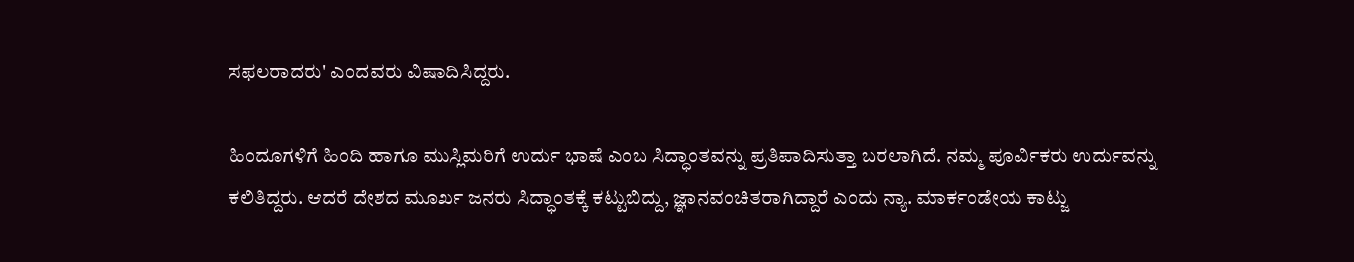ಸಫ‌ಲರಾದರು' ಎಂದವರು ವಿಷಾದಿಸಿದ್ದರು.

ಹಿಂದೂಗಳಿಗೆ ಹಿಂದಿ ಹಾಗೂ ಮುಸ್ಲಿಮರಿಗೆ ಉರ್ದು ಭಾಷೆ ಎಂಬ ಸಿದ್ಧಾಂತವನ್ನು ಪ್ರತಿಪಾದಿಸುತ್ತಾ ಬರಲಾಗಿದೆ. ನಮ್ಮ ಪೂರ್ವಿಕರು ಉರ್ದುವನ್ನು ಕಲಿತಿದ್ದರು. ಆದರೆ ದೇಶದ ಮೂರ್ಖ ಜನರು ಸಿದ್ಧಾಂತಕ್ಕೆ ಕಟ್ಟುಬಿದ್ದು, ಜ್ಞಾನವಂಚಿತರಾಗಿದ್ದಾರೆ ಎಂದು ನ್ಯಾ. ಮಾರ್ಕಂಡೇಯ ಕಾಟ್ಜು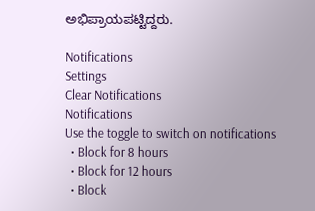ಅಭಿಪ್ರಾಯಪಟ್ಟಿದ್ದರು.

Notifications
Settings
Clear Notifications
Notifications
Use the toggle to switch on notifications
  • Block for 8 hours
  • Block for 12 hours
  • Block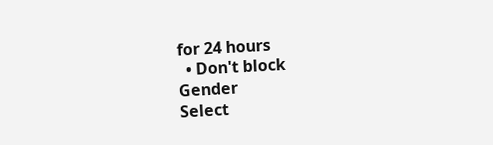for 24 hours
  • Don't block
Gender
Select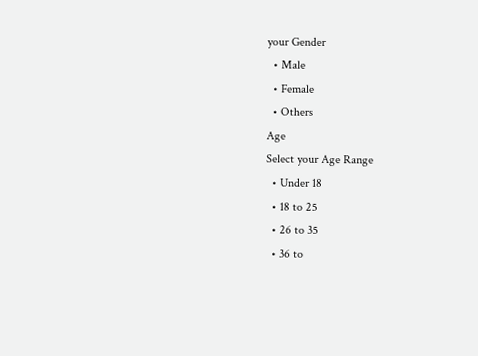your Gender
  • Male
  • Female
  • Others
Age
Select your Age Range
  • Under 18
  • 18 to 25
  • 26 to 35
  • 36 to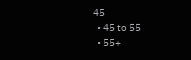45
  • 45 to 55
  • 55+